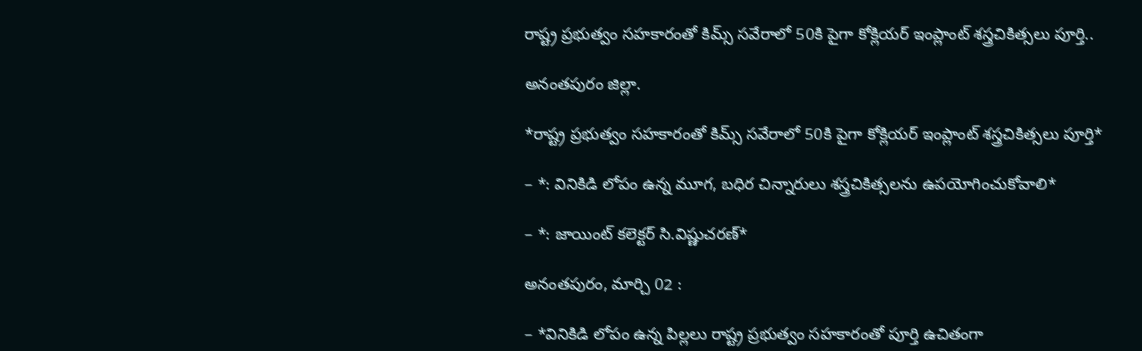రాష్ట్ర ప్రభుత్వం సహకారంతో కిమ్స్ సవేరాలో 50కి పైగా కోక్లియర్ ఇంప్లాంట్ శస్త్రచికిత్సలు పూర్తి..

అనంతపురం జిల్లా.

*రాష్ట్ర ప్రభుత్వం సహకారంతో కిమ్స్ సవేరాలో 50కి పైగా కోక్లియర్ ఇంప్లాంట్ శస్త్రచికిత్సలు పూర్తి*

– *: వినికిడి లోపం ఉన్న మూగ, బధిర చిన్నారులు శస్త్రచికిత్సలను ఉపయోగించుకోవాలి*

– *: జాయింట్ కలెక్టర్ సి.విష్ణుచరణ్*

అనంతపురం, మార్చి 02 :

– *వినికిడి లోపం ఉన్న పిల్లలు రాష్ట్ర ప్రభుత్వం సహకారంతో పూర్తి ఉచితంగా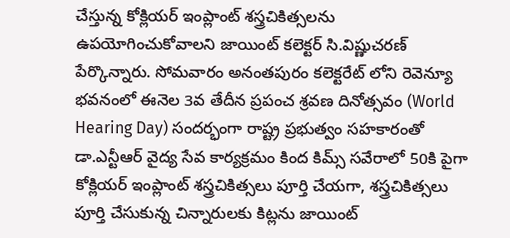చేస్తున్న కోక్లియర్ ఇంప్లాంట్ శస్త్రచికిత్సలను ఉపయోగించుకోవాలని జాయింట్ కలెక్టర్ సి.విష్ణుచరణ్ పేర్కొన్నారు. సోమవారం అనంతపురం కలెక్టరేట్ లోని రెవెన్యూ భవనంలో ఈనెల 3వ తేదీన ప్రపంచ శ్రవణ దినోత్సవం (World Hearing Day) సందర్భంగా రాష్ట్ర ప్రభుత్వం సహకారంతో డా.ఎన్టీఆర్ వైద్య సేవ కార్యక్రమం కింద కిమ్స్ సవేరాలో 50కి పైగా కోక్లియర్ ఇంప్లాంట్ శస్త్రచికిత్సలు పూర్తి చేయగా, శస్త్రచికిత్సలు పూర్తి చేసుకున్న చిన్నారులకు కిట్లను జాయింట్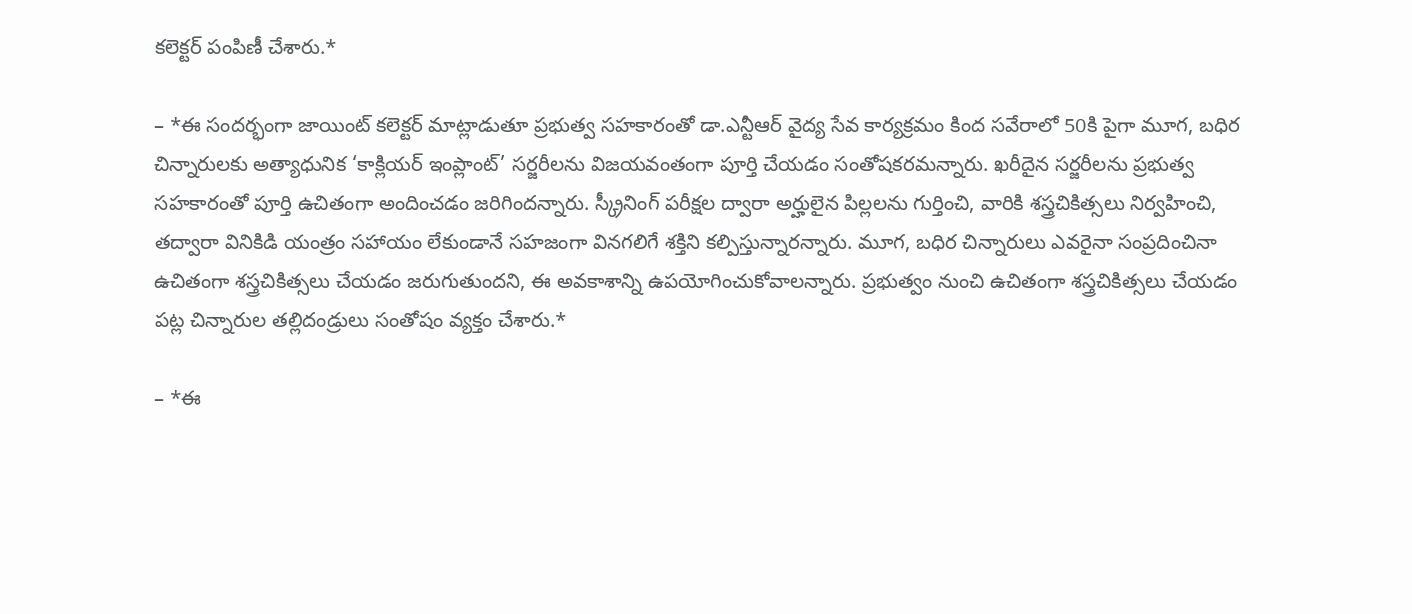కలెక్టర్ పంపిణీ చేశారు.*

– *ఈ సందర్భంగా జాయింట్ కలెక్టర్ మాట్లాడుతూ ప్రభుత్వ సహకారంతో డా.ఎన్టీఆర్ వైద్య సేవ కార్యక్రమం కింద సవేరాలో 50కి పైగా మూగ, బధిర చిన్నారులకు అత్యాధునిక ‘కాక్లియర్ ఇంప్లాంట్’ సర్జరీలను విజయవంతంగా పూర్తి చేయడం సంతోషకరమన్నారు. ఖరీదైన సర్జరీలను ప్రభుత్వ సహకారంతో పూర్తి ఉచితంగా అందించడం జరిగిందన్నారు. స్క్రీనింగ్ పరీక్షల ద్వారా అర్హులైన పిల్లలను గుర్తించి, వారికి శస్త్రచికిత్సలు నిర్వహించి, తద్వారా వినికిడి యంత్రం సహాయం లేకుండానే సహజంగా వినగలిగే శక్తిని కల్పిస్తున్నారన్నారు. మూగ, బధిర చిన్నారులు ఎవరైనా సంప్రదించినా ఉచితంగా శస్త్రచికిత్సలు చేయడం జరుగుతుందని, ఈ అవకాశాన్ని ఉపయోగించుకోవాలన్నారు. ప్రభుత్వం నుంచి ఉచితంగా శస్త్రచికిత్సలు చేయడం పట్ల చిన్నారుల తల్లిదండ్రులు సంతోషం వ్యక్తం చేశారు.*

– *ఈ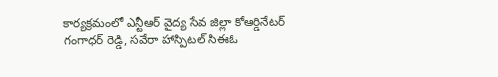కార్యక్రమంలో ఎన్టీఆర్ వైద్య సేవ జిల్లా కోఆర్డినేటర్ గంగాధర్ రెడ్డి, సవేరా హాస్పిటల్ సిఈఓ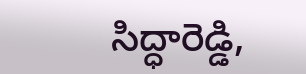సిద్ధారెడ్డి,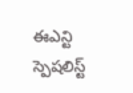ఈఎన్టి స్పెషలిస్ట్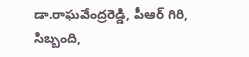డా.రాఘవేంద్రరెడ్డి, పీఆర్ గిరి, సిబ్బంది,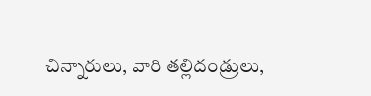చిన్నారులు, వారి తల్లిదండ్రులు,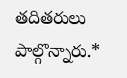తదితరులు పాల్గొన్నారు.*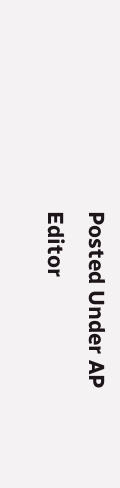Posted Under AP
Editor